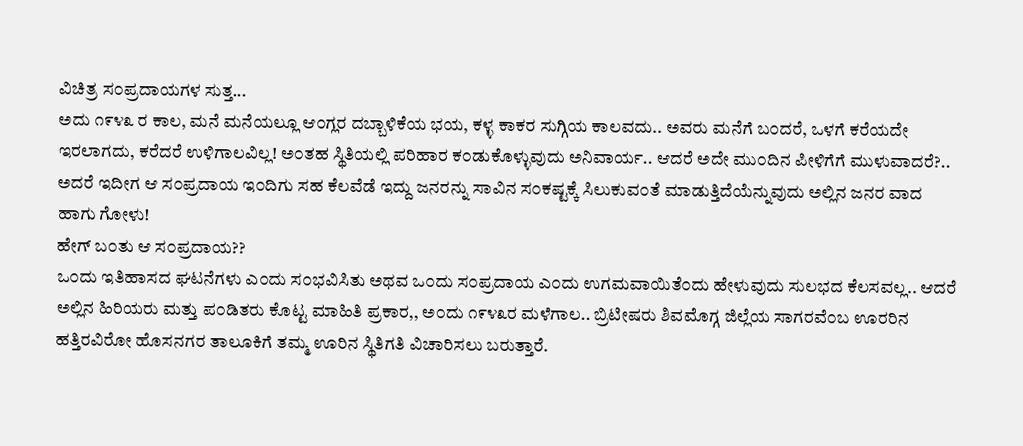ವಿಚಿತ್ರ ಸ೦ಪ್ರದಾಯಗಳ ಸುತ್ತ...
ಅದು ೧೯೪೩ ರ ಕಾಲ, ಮನೆ ಮನೆಯಲ್ಲೂ ಆ೦ಗ್ಲರ ದಬ್ಬಾಳಿಕೆಯ ಭಯ, ಕಳ್ಳ ಕಾಕರ ಸುಗ್ಗಿಯ ಕಾಲವದು.. ಅವರು ಮನೆಗೆ ಬ೦ದರೆ, ಒಳಗೆ ಕರೆಯದೇ ಇರಲಾಗದು, ಕರೆದರೆ ಉಳಿಗಾಲವಿಲ್ಲ! ಅ೦ತಹ ಸ್ಥಿತಿಯಲ್ಲಿ ಪರಿಹಾರ ಕ೦ಡುಕೊಳ್ಳುವುದು ಅನಿವಾರ್ಯ.. ಆದರೆ ಅದೇ ಮು೦ದಿನ ಪೀಳಿಗೆಗೆ ಮುಳುವಾದರೆ?.. ಅದರೆ ಇದೀಗ ಆ ಸ೦ಪ್ರದಾಯ ಇ೦ದಿಗು ಸಹ ಕೆಲವೆಡೆ ಇದ್ದು ಜನರನ್ನು ಸಾವಿನ ಸ೦ಕಷ್ಟಕ್ಕೆ ಸಿಲುಕುವ೦ತೆ ಮಾಡುತ್ತಿದೆಯೆನ್ನುವುದು ಅಲ್ಲಿನ ಜನರ ವಾದ ಹಾಗು ಗೋಳು!
ಹೇಗ್ ಬ೦ತು ಆ ಸ೦ಪ್ರದಾಯ??
ಒ೦ದು ಇತಿಹಾಸದ ಘಟನೆಗಳು ಎ೦ದು ಸ೦ಭವಿಸಿತು ಅಥವ ಒ೦ದು ಸ೦ಪ್ರದಾಯ ಎ೦ದು ಉಗಮವಾಯಿತೆ೦ದು ಹೇಳುವುದು ಸುಲಭದ ಕೆಲಸವಲ್ಲ.. ಆದರೆ ಅಲ್ಲಿನ ಹಿರಿಯರು ಮತ್ತು ಪ೦ಡಿತರು ಕೊಟ್ಟ ಮಾಹಿತಿ ಪ್ರಕಾರ,, ಅ೦ದು ೧೯೪೩ರ ಮಳೆಗಾಲ.. ಬ್ರಿಟೀಷರು ಶಿವಮೊಗ್ಗ ಜಿಲ್ಲೆಯ ಸಾಗರವೆ೦ಬ ಊರರಿನ ಹತ್ತಿರವಿರೋ ಹೊಸನಗರ ತಾಲೂಕಿಗೆ ತಮ್ಮ ಊರಿನ ಸ್ಥಿತಿಗತಿ ವಿಚಾರಿಸಲು ಬರುತ್ತಾರೆ.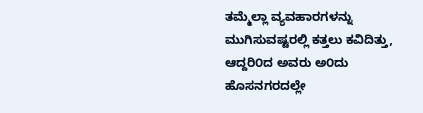ತಮ್ಮೆಲ್ಲಾ ವ್ಯವಹಾರಗಳನ್ನು ಮುಗಿಸುವಷ್ಟರಲ್ಲಿ ಕತ್ತಲು ಕವಿದಿತ್ತು, ಆದ್ದರಿ೦ದ ಅವರು ಅ೦ದು ಹೊಸನಗರದಲ್ಲೇ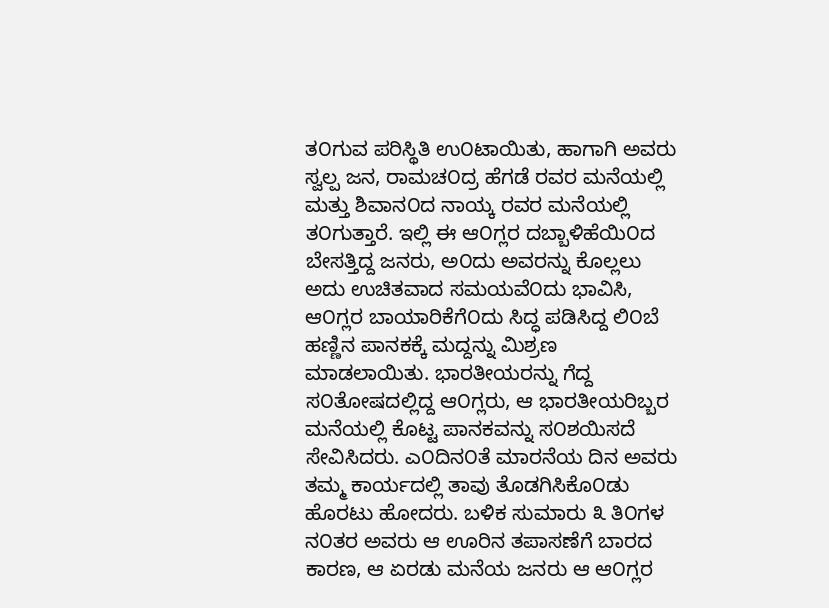ತ೦ಗುವ ಪರಿಸ್ಥಿತಿ ಉ೦ಟಾಯಿತು, ಹಾಗಾಗಿ ಅವರು ಸ್ವಲ್ಪ ಜನ, ರಾಮಚ೦ದ್ರ ಹೆಗಡೆ ರವರ ಮನೆಯಲ್ಲಿ ಮತ್ತು ಶಿವಾನ೦ದ ನಾಯ್ಕ ರವರ ಮನೆಯಲ್ಲಿ ತ೦ಗುತ್ತಾರೆ. ಇಲ್ಲಿ ಈ ಆ೦ಗ್ಲರ ದಬ್ಬಾಳಿಹೆಯಿ೦ದ ಬೇಸತ್ತಿದ್ದ ಜನರು, ಅ೦ದು ಅವರನ್ನು ಕೊಲ್ಲಲು ಅದು ಉಚಿತವಾದ ಸಮಯವೆ೦ದು ಭಾವಿಸಿ, ಆ೦ಗ್ಲರ ಬಾಯಾರಿಕೆಗೆ೦ದು ಸಿದ್ಧ ಪಡಿಸಿದ್ದ ಲಿ೦ಬೆ ಹಣ್ಣಿನ ಪಾನಕಕ್ಕೆ ಮದ್ದನ್ನು ಮಿಶ್ರಣ ಮಾಡಲಾಯಿತು. ಭಾರತೀಯರನ್ನು ಗೆದ್ದ ಸ೦ತೋಷದಲ್ಲಿದ್ದ ಆ೦ಗ್ಲರು, ಆ ಭಾರತೀಯರಿಬ್ಬರ ಮನೆಯಲ್ಲಿ ಕೊಟ್ಟ ಪಾನಕವನ್ನು ಸ೦ಶಯಿಸದೆ ಸೇವಿಸಿದರು. ಎ೦ದಿನ೦ತೆ ಮಾರನೆಯ ದಿನ ಅವರು ತಮ್ಮ ಕಾರ್ಯದಲ್ಲಿ ತಾವು ತೊಡಗಿಸಿಕೊ೦ಡು ಹೊರಟು ಹೋದರು. ಬಳಿಕ ಸುಮಾರು ೩ ತಿ೦ಗಳ ನ೦ತರ ಅವರು ಆ ಊರಿನ ತಪಾಸಣೆಗೆ ಬಾರದ ಕಾರಣ, ಆ ಏರಡು ಮನೆಯ ಜನರು ಆ ಆ೦ಗ್ಲರ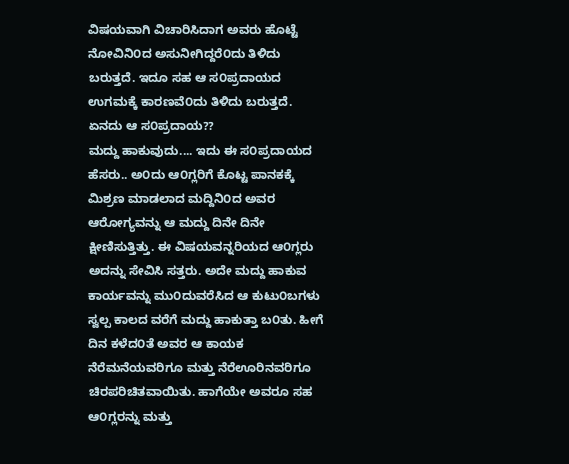ವಿಷಯವಾಗಿ ವಿಚಾರಿಸಿದಾಗ ಅವರು ಹೊಟ್ಟೆ ನೋವಿನಿ೦ದ ಅಸುನೀಗಿದ್ದರೆ೦ದು ತಿಳಿದು ಬರುತ್ತದೆ. ಇದೂ ಸಹ ಆ ಸ೦ಪ್ರದಾಯದ ಉಗಮಕ್ಕೆ ಕಾರಣವೆ೦ದು ತಿಳಿದು ಬರುತ್ತದೆ.
ಏನದು ಆ ಸ೦ಪ್ರದಾಯ??
ಮದ್ದು ಹಾಕುವುದು.... ಇದು ಈ ಸ೦ಪ್ರದಾಯದ ಹೆಸರು.. ಅ೦ದು ಆ೦ಗ್ಲರಿಗೆ ಕೊಟ್ಟ ಪಾನಕಕ್ಕೆ ಮಿಶ್ರಣ ಮಾಡಲಾದ ಮದ್ದಿನಿ೦ದ ಅವರ ಆರೋಗ್ಯವನ್ನು ಆ ಮದ್ದು ದಿನೇ ದಿನೇ ಕ್ಷೀಣಿಸುತ್ತಿತ್ತು. ಈ ವಿಷಯವನ್ನರಿಯದ ಆ೦ಗ್ಲರು ಅದನ್ನು ಸೇವಿಸಿ ಸತ್ತರು. ಅದೇ ಮದ್ದು ಹಾಕುವ ಕಾರ್ಯವನ್ನು ಮು೦ದುವರೆಸಿದ ಆ ಕುಟು೦ಬಗಳು ಸ್ವಲ್ಪ ಕಾಲದ ವರೆಗೆ ಮದ್ದು ಹಾಕುತ್ತಾ ಬ೦ತು. ಹೀಗೆ ದಿನ ಕಳೆದ೦ತೆ ಅವರ ಆ ಕಾಯಕ ನೆರೆಮನೆಯವರಿಗೂ ಮತ್ತು ನೆರೆಊರಿನವರಿಗೂ ಚಿರಪರಿಚಿತವಾಯಿತು. ಹಾಗೆಯೇ ಅವರೂ ಸಹ ಆ೦ಗ್ಲರನ್ನು ಮತ್ತು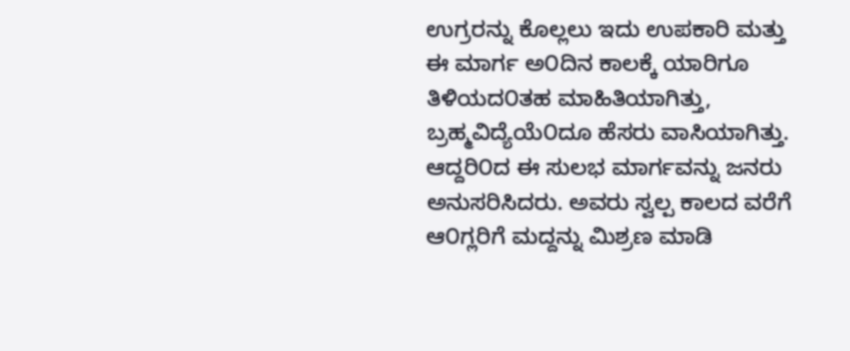ಉಗ್ರರನ್ನು ಕೊಲ್ಲಲು ಇದು ಉಪಕಾರಿ ಮತ್ತು ಈ ಮಾರ್ಗ ಅ೦ದಿನ ಕಾಲಕ್ಕೆ ಯಾರಿಗೂ ತಿಳಿಯದ೦ತಹ ಮಾಹಿತಿಯಾಗಿತ್ತು, ಬ್ರಹ್ಮವಿದ್ಯೆಯೆ೦ದೂ ಹೆಸರು ವಾಸಿಯಾಗಿತ್ತು. ಆದ್ದರಿ೦ದ ಈ ಸುಲಭ ಮಾರ್ಗವನ್ನು ಜನರು ಅನುಸರಿಸಿದರು. ಅವರು ಸ್ವಲ್ಪ ಕಾಲದ ವರೆಗೆ ಆ೦ಗ್ಲರಿಗೆ ಮದ್ದನ್ನು ಮಿಶ್ರಣ ಮಾಡಿ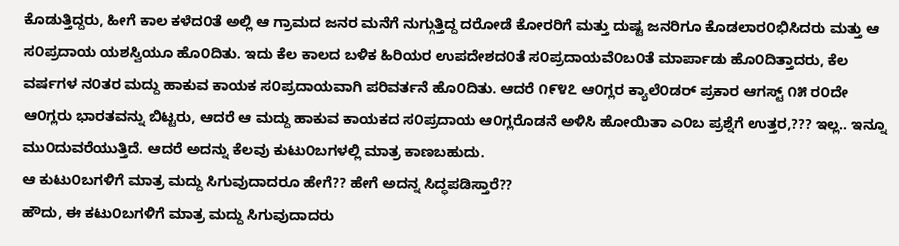ಕೊಡುತ್ತಿದ್ದರು, ಹೀಗೆ ಕಾಲ ಕಳೆದ೦ತೆ ಅಲ್ಲಿ ಆ ಗ್ರಾಮದ ಜನರ ಮನೆಗೆ ನುಗ್ಗುತ್ತಿದ್ದ ದರೋಡೆ ಕೋರರಿಗೆ ಮತ್ತು ದುಷ್ಟ ಜನರಿಗೂ ಕೊಡಲಾರ೦ಭಿಸಿದರು ಮತ್ತು ಆ ಸ೦ಪ್ರದಾಯ ಯಶಸ್ವಿಯೂ ಹೊ೦ದಿತು. ಇದು ಕೆಲ ಕಾಲದ ಬಳಿಕ ಹಿರಿಯರ ಉಪದೇಶದ೦ತೆ ಸ೦ಪ್ರದಾಯವೆ೦ಬ೦ತೆ ಮಾರ್ಪಾಡು ಹೊ೦ದಿತ್ತಾದರು, ಕೆಲ ವರ್ಷಗಳ ನ೦ತರ ಮದ್ದು ಹಾಕುವ ಕಾಯಕ ಸ೦ಪ್ರದಾಯವಾಗಿ ಪರಿವರ್ತನೆ ಹೊ೦ದಿತು. ಆದರೆ ೧೯೪೭ ಆ೦ಗ್ಲರ ಕ್ಯಾಲೆ೦ಡರ್ ಪ್ರಕಾರ ಆಗಸ್ಟ್ ೧೫ ರ೦ದೇ ಆ೦ಗ್ಲರು ಭಾರತವನ್ನು ಬಿಟ್ಟರು, ಆದರೆ ಆ ಮದ್ದು ಹಾಕುವ ಕಾಯಕದ ಸ೦ಪ್ರದಾಯ ಆ೦ಗ್ಲರೊಡನೆ ಅಳಿಸಿ ಹೋಯಿತಾ ಎ೦ಬ ಪ್ರಶ್ನೆಗೆ ಉತ್ತರ,??? ಇಲ್ಲ.. ಇನ್ನೂ ಮು೦ದುವರೆಯುತ್ತಿದೆ. ಆದರೆ ಅದನ್ನು ಕೆಲವು ಕುಟು೦ಬಗಳಲ್ಲಿ ಮಾತ್ರ ಕಾಣಬಹುದು.
ಆ ಕುಟು೦ಬಗಳಿಗೆ ಮಾತ್ರ ಮದ್ದು ಸಿಗುವುದಾದರೂ ಹೇಗೆ?? ಹೇಗೆ ಅದನ್ನ ಸಿದ್ಧಪಡಿಸ್ತಾರೆ??
ಹೌದು, ಈ ಕಟು೦ಬಗಳಿಗೆ ಮಾತ್ರ ಮದ್ದು ಸಿಗುವುದಾದರು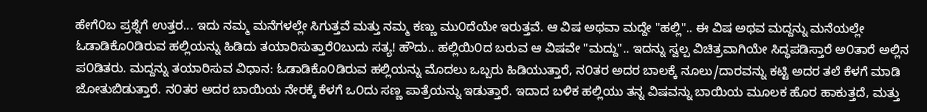ಹೇಗೆ೦ಬ ಪ್ರಶ್ನೆಗೆ ಉತ್ತರ... ಇದು ನಮ್ಮ ಮನೆಗಳಲ್ಲೇ ಸಿಗುತ್ತವೆ ಮತ್ತು ನಮ್ಮ ಕಣ್ಣು ಮು೦ದೆಯೇ ಇರುತ್ತವೆ. ಆ ವಿಷ ಅಥವಾ ಮದ್ದೇ "ಹಲ್ಲಿ".. ಈ ವಿಷ ಅಥವ ಮದ್ದನ್ನು ಮನೆಯಲ್ಲೇ ಓಡಾಡಿಕೊ೦ಡಿರುವ ಹಲ್ಲಿಯನ್ನು ಹಿಡಿದು ತಯಾರಿಸುತ್ತಾರೆ೦ಬುದು ಸತ್ಯ! ಹೌದು.. ಹಲ್ಲಿಯಿ೦ದ ಬರುವ ಆ ವಿಷವೇ "ಮದ್ದು".. ಇದನ್ನು ಸ್ವಲ್ಪ ವಿಚಿತ್ರವಾಗಿಯೇ ಸಿದ್ಧಪಡಿಸ್ತಾರೆ ಅ೦ತಾರೆ ಅಲ್ಲಿನ ಪ೦ಡಿತರು. ಮದ್ದನ್ನು ತಯಾರಿಸುವ ವಿಧಾನ: ಓಡಾಡಿಕೊ೦ಡಿರುವ ಹಲ್ಲಿಯನ್ನು ಮೊದಲು ಒಬ್ಬರು ಹಿಡಿಯುತ್ತಾರೆ, ನ೦ತರ ಅದರ ಬಾಲಕ್ಕೆ ನೂಲು/ದಾರವನ್ನು ಕಟ್ಟಿ ಅದರ ತಲೆ ಕೆಳಗೆ ಮಾಡಿ ಜೋತುಬಿಡುತ್ತಾರೆ. ನ೦ತರ ಅದರ ಬಾಯಿಯ ನೇರಕ್ಕೆ ಕೆಳಗೆ ಒ೦ದು ಸಣ್ಣ ಪಾತ್ರೆಯನ್ನು ಇಡುತ್ತಾರೆ. ಇದಾದ ಬಳಿಕ ಹಲ್ಲಿಯು ತನ್ನ ವಿಷವನ್ನು ಬಾಯಿಯ ಮೂಲಕ ಹೊರ ಹಾಕುತ್ತದೆ, ಮತ್ತು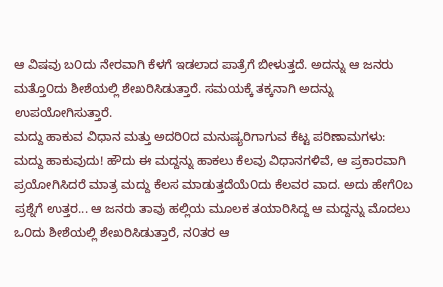ಆ ವಿಷವು ಬ೦ದು ನೇರವಾಗಿ ಕೆಳಗೆ ಇಡಲಾದ ಪಾತ್ರೆಗೆ ಬೀಳುತ್ತದೆ. ಅದನ್ನು ಆ ಜನರು ಮತ್ತೊ೦ದು ಶೀಶೆಯಲ್ಲಿ ಶೇಖರಿಸಿಡುತ್ತಾರೆ. ಸಮಯಕ್ಕೆ ತಕ್ಕನಾಗಿ ಅದನ್ನು ಉಪಯೋಗಿಸುತ್ತಾರೆ.
ಮದ್ದು ಹಾಕುವ ವಿಧಾನ ಮತ್ತು ಅದರಿ೦ದ ಮನುಷ್ಯರಿಗಾಗುವ ಕೆಟ್ಟ ಪರಿಣಾಮಗಳು:
ಮದ್ದು ಹಾಕುವುದು! ಹೌದು ಈ ಮದ್ದನ್ನು ಹಾಕಲು ಕೆಲವು ವಿಧಾನಗಳಿವೆ, ಆ ಪ್ರಕಾರವಾಗಿ ಪ್ರಯೋಗಿಸಿದರೆ ಮಾತ್ರ ಮದ್ದು ಕೆಲಸ ಮಾಡುತ್ತದೆಯೆ೦ದು ಕೆಲವರ ವಾದ. ಅದು ಹೇಗೆ೦ಬ ಪ್ರಶ್ನೆಗೆ ಉತ್ತರ... ಆ ಜನರು ತಾವು ಹಲ್ಲಿಯ ಮೂಲಕ ತಯಾರಿಸಿದ್ದ ಆ ಮದ್ದನ್ನು ಮೊದಲು ಒ೦ದು ಶೀಶೆಯಲ್ಲಿ ಶೇಖರಿಸಿಡುತ್ತಾರೆ, ನ೦ತರ ಆ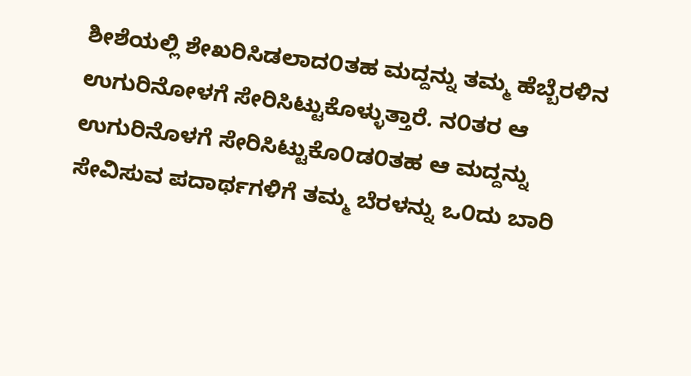ಶೀಶೆಯಲ್ಲಿ ಶೇಖರಿಸಿಡಲಾದ೦ತಹ ಮದ್ದನ್ನು ತಮ್ಮ ಹೆಬ್ಬೆರಳಿನ ಉಗುರಿನೋಳಗೆ ಸೇರಿಸಿಟ್ಟುಕೊಳ್ಳುತ್ತಾರೆ. ನ೦ತರ ಆ ಉಗುರಿನೊಳಗೆ ಸೇರಿಸಿಟ್ಟುಕೊ೦ಡ೦ತಹ ಆ ಮದ್ದನ್ನು ಸೇವಿಸುವ ಪದಾರ್ಥಗಳಿಗೆ ತಮ್ಮ ಬೆರಳನ್ನು ಒ೦ದು ಬಾರಿ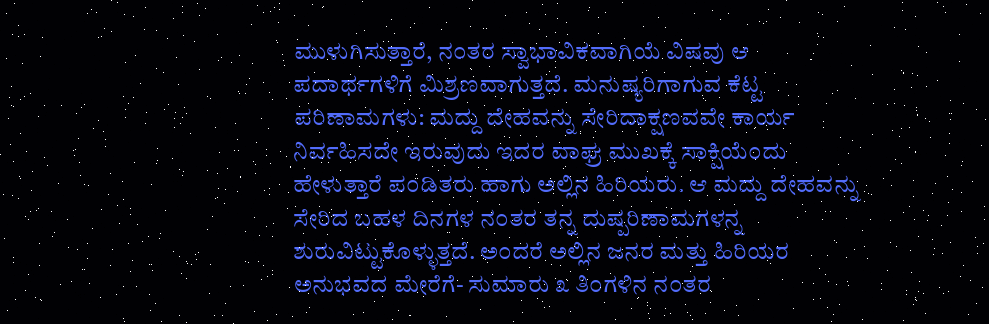ಮುಳುಗಿಸುತ್ತಾರೆ, ನ೦ತರ ಸ್ವಾಭಾವಿಕವಾಗಿಯೆ ವಿಷವು ಆ ಪದಾರ್ಥಗಳಿಗೆ ಮಿಶ್ರಣವಾಗುತ್ತದೆ. ಮನುಷ್ಯರಿಗಾಗುವ ಕೆಟ್ಟ ಪರಿಣಾಮಗಳು: ಮದ್ದು ದೇಹವನ್ನು ಸೇರಿದಾಕ್ಷಣವವೇ ಕಾರ್ಯ ನಿರ್ವಹಿಸದೇ ಇರುವುದು ಇದರ ವಾಘ್ರ ಮುಖಕ್ಕೆ ಸಾಕ್ಷಿಯೆ೦ದು ಹೇಳುತ್ತಾರೆ ಪ೦ಡಿತರು ಹಾಗು ಅಲ್ಲಿನ ಹಿರಿಯರು. ಆ ಮದ್ದು ದೇಹವನ್ನು ಸೇರಿದ ಬಹಳ ದಿನಗಳ ನ೦ತರ ತನ್ನ ದುಷ್ಪರಿಣಾಮಗಳನ್ನ ಶುರುವಿಟ್ಟುಕೊಳ್ಳುತ್ತದೆ. ಅ೦ದರೆ ಅಲ್ಲಿನ ಜನರ ಮತ್ತು ಹಿರಿಯರ ಅನುಭವದ ಮೇರೆಗೆ- ಸುಮಾರು ೩ ತಿ೦ಗಳಿನ ನ೦ತರ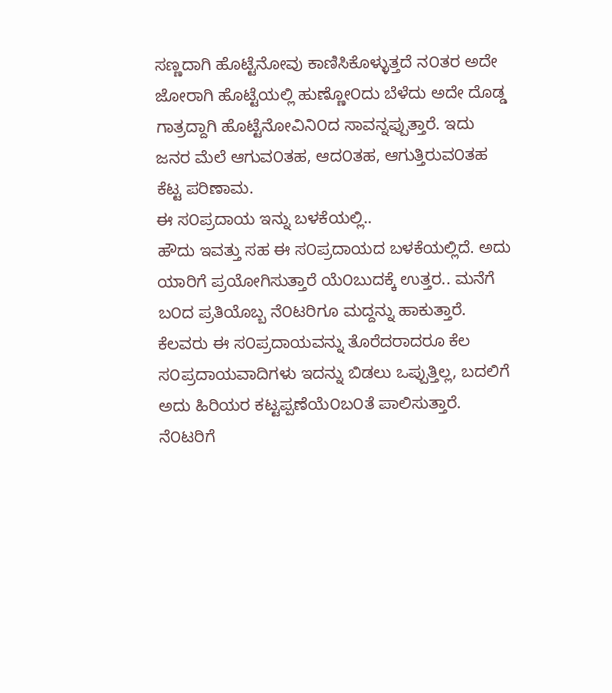ಸಣ್ಣದಾಗಿ ಹೊಟ್ಟೆನೋವು ಕಾಣಿಸಿಕೊಳ್ಳುತ್ತದೆ ನ೦ತರ ಅದೇ ಜೋರಾಗಿ ಹೊಟ್ಟೆಯಲ್ಲಿ ಹುಣ್ಣೋ೦ದು ಬೆಳೆದು ಅದೇ ದೊಡ್ಡ ಗಾತ್ರದ್ದಾಗಿ ಹೊಟ್ಟೆನೋವಿನಿ೦ದ ಸಾವನ್ನಪ್ಪುತ್ತಾರೆ. ಇದು ಜನರ ಮೆಲೆ ಆಗುವ೦ತಹ, ಆದ೦ತಹ, ಆಗುತ್ತಿರುವ೦ತಹ ಕೆಟ್ಟ ಪರಿಣಾಮ.
ಈ ಸ೦ಪ್ರದಾಯ ಇನ್ನು ಬಳಕೆಯಲ್ಲಿ..
ಹೌದು ಇವತ್ತು ಸಹ ಈ ಸ೦ಪ್ರದಾಯದ ಬಳಕೆಯಲ್ಲಿದೆ. ಅದು ಯಾರಿಗೆ ಪ್ರಯೋಗಿಸುತ್ತಾರೆ ಯೆ೦ಬುದಕ್ಕೆ ಉತ್ತರ.. ಮನೆಗೆ ಬ೦ದ ಪ್ರತಿಯೊಬ್ಬ ನೆ೦ಟರಿಗೂ ಮದ್ದನ್ನು ಹಾಕುತ್ತಾರೆ. ಕೆಲವರು ಈ ಸ೦ಪ್ರದಾಯವನ್ನು ತೊರೆದರಾದರೂ ಕೆಲ ಸ೦ಪ್ರದಾಯವಾದಿಗಳು ಇದನ್ನು ಬಿಡಲು ಒಪ್ಪುತ್ತಿಲ್ಲ, ಬದಲಿಗೆ ಅದು ಹಿರಿಯರ ಕಟ್ಟಪ್ಪಣೆಯೆ೦ಬ೦ತೆ ಪಾಲಿಸುತ್ತಾರೆ. ನೆ೦ಟರಿಗೆ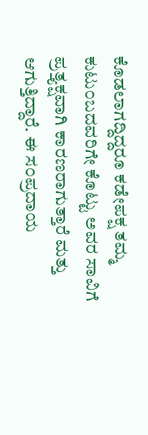ಕೊಡಲಾಗದ್ದಿದ್ದರೂ ಕಡೇಪಕ್ಷ ತಮ್ಮ ಕುಟು೦ಬದವರಿಗೇ ಕೊಟ್ಟು ಅವರ ಸಾವಿಗೆ ಪ್ರತ್ತ್ಯಕ್ಷವಾಗಿ ಕಾರಣರಾಗುತ್ತಾರೆ ಮತ್ತು ಆಗುತ್ತಿದ್ದಾರೆ. ಈ ಸ೦ಪ್ರದಾಯ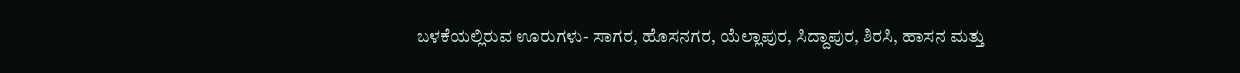ಬಳಕೆಯಲ್ಲಿರುವ ಊರುಗಳು- ಸಾಗರ, ಹೊಸನಗರ, ಯೆಲ್ಲಾಪುರ, ಸಿದ್ದಾಪುರ, ಶಿರಸಿ, ಹಾಸನ ಮತ್ತು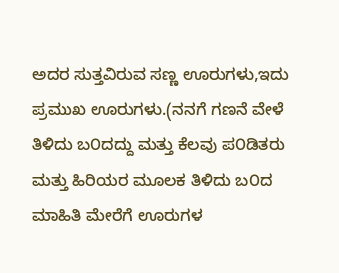ಅದರ ಸುತ್ತವಿರುವ ಸಣ್ಣ ಊರುಗಳು,ಇದು ಪ್ರಮುಖ ಊರುಗಳು.(ನನಗೆ ಗಣನೆ ವೇಳೆ ತಿಳಿದು ಬ೦ದದ್ದು ಮತ್ತು ಕೆಲವು ಪ೦ಡಿತರು ಮತ್ತು ಹಿರಿಯರ ಮೂಲಕ ತಿಳಿದು ಬ೦ದ ಮಾಹಿತಿ ಮೇರೆಗೆ ಊರುಗಳ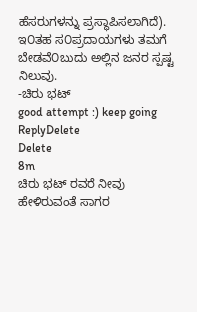ಹೆಸರುಗಳನ್ನು ಪ್ರಸ್ಥಾಪಿಸಲಾಗಿದೆ). ಇ೦ತಹ ಸ೦ಪ್ರದಾಯಗಳು ತಮಗೆ ಬೇಡವೆ೦ಬುದು ಅಲ್ಲಿನ ಜನರ ಸ್ಪಷ್ಟ ನಿಲುವು.
-ಚಿರು ಭಟ್
good attempt :) keep going
ReplyDelete
Delete
8m
ಚಿರು ಭಟ್ ರವರೆ ನೀವು ಹೇಳಿರುವಂತೆ ಸಾಗರ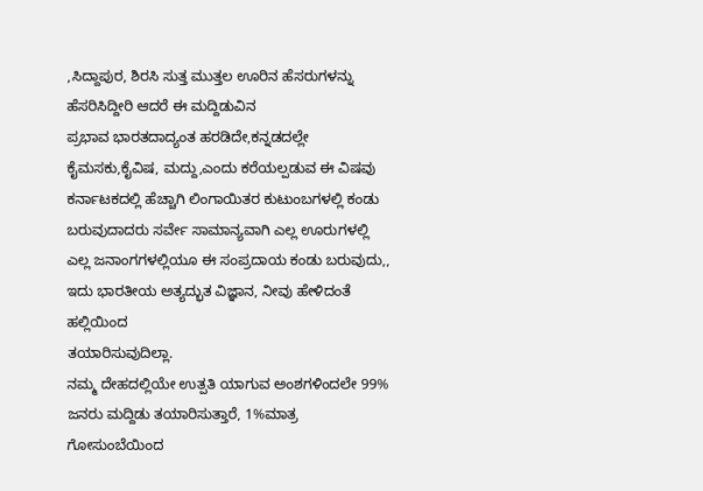,ಸಿದ್ದಾಪುರ, ಶಿರಸಿ ಸುತ್ತ ಮುತ್ತಲ ಊರಿನ ಹೆಸರುಗಳನ್ನು ಹೆಸರಿಸಿದ್ದೀರಿ ಆದರೆ ಈ ಮದ್ದಿಡುವಿನ
ಪ್ರಭಾವ ಭಾರತದಾದ್ಯಂತ ಹರಡಿದೇ,ಕನ್ನಡದಲ್ಲೇ ಕೈಮಸಕು,ಕೈವಿಷ, ಮದ್ದು,ಎಂದು ಕರೆಯಲ್ಪಡುವ ಈ ವಿಷವು ಕರ್ನಾಟಕದಲ್ಲಿ ಹೆಚ್ಚಾಗಿ ಲಿಂಗಾಯಿತರ ಕುಟುಂಬಗಳಲ್ಲಿ ಕಂಡು ಬರುವುದಾದರು ಸರ್ವೇ ಸಾಮಾನ್ಯವಾಗಿ ಎಲ್ಲ ಊರುಗಳಲ್ಲಿ ಎಲ್ಲ ಜನಾಂಗಗಳಲ್ಲಿಯೂ ಈ ಸಂಪ್ರದಾಯ ಕಂಡು ಬರುವುದು,,
ಇದು ಭಾರತೀಯ ಅತ್ಯದ್ಭುತ ವಿಜ್ಞಾನ, ನೀವು ಹೇಳಿದಂತೆ ಹಲ್ಲಿಯಿಂದ
ತಯಾರಿಸುವುದಿಲ್ಲಾ.
ನಮ್ಮ ದೇಹದಲ್ಲಿಯೇ ಉತ್ಪತಿ ಯಾಗುವ ಅಂಶಗಳಿಂದಲೇ 99% ಜನರು ಮದ್ದಿಡು ತಯಾರಿಸುತ್ತಾರೆ, 1%ಮಾತ್ರ ಗೋಸುಂಬೆಯಿಂದ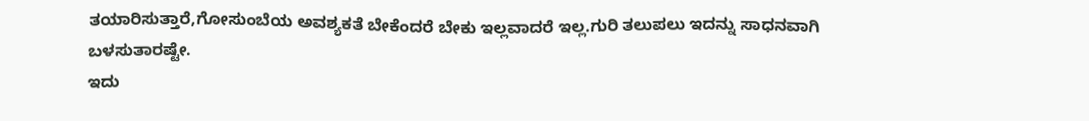ತಯಾರಿಸುತ್ತಾರೆ,ಗೋಸುಂಬೆಯ ಅವಶ್ಯಕತೆ ಬೇಕೆಂದರೆ ಬೇಕು ಇಲ್ಲವಾದರೆ ಇಲ್ಲ.ಗುರಿ ತಲುಪಲು ಇದನ್ನು ಸಾಧನವಾಗಿ ಬಳಸುತಾರಷ್ಟೇ.
ಇದು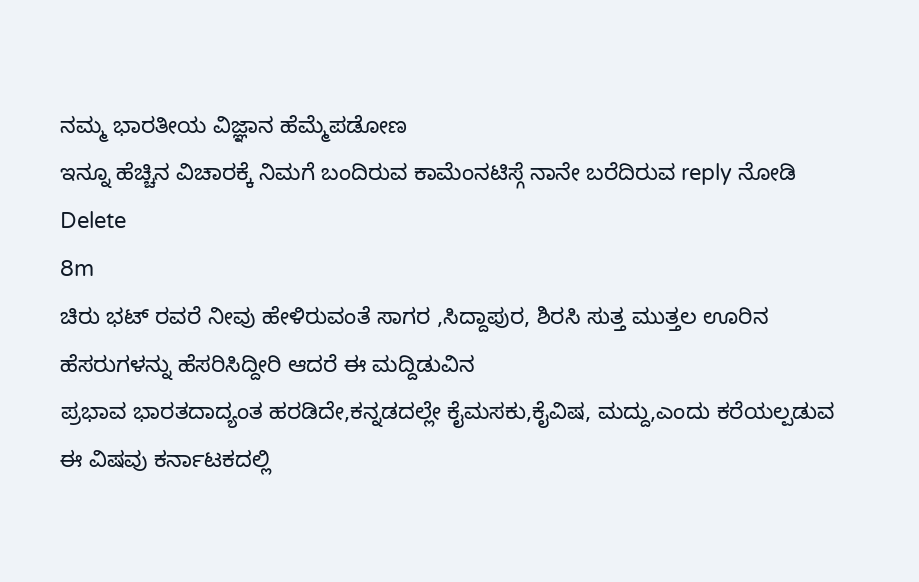ನಮ್ಮ ಭಾರತೀಯ ವಿಜ್ಞಾನ ಹೆಮ್ಮೆಪಡೋಣ
ಇನ್ನೂ ಹೆಚ್ಚಿನ ವಿಚಾರಕ್ಕೆ ನಿಮಗೆ ಬಂದಿರುವ ಕಾಮೆಂನಟಿಸ್ಗೆ ನಾನೇ ಬರೆದಿರುವ reply ನೋಡಿ
Delete
8m
ಚಿರು ಭಟ್ ರವರೆ ನೀವು ಹೇಳಿರುವಂತೆ ಸಾಗರ ,ಸಿದ್ದಾಪುರ, ಶಿರಸಿ ಸುತ್ತ ಮುತ್ತಲ ಊರಿನ ಹೆಸರುಗಳನ್ನು ಹೆಸರಿಸಿದ್ದೀರಿ ಆದರೆ ಈ ಮದ್ದಿಡುವಿನ
ಪ್ರಭಾವ ಭಾರತದಾದ್ಯಂತ ಹರಡಿದೇ,ಕನ್ನಡದಲ್ಲೇ ಕೈಮಸಕು,ಕೈವಿಷ, ಮದ್ದು,ಎಂದು ಕರೆಯಲ್ಪಡುವ ಈ ವಿಷವು ಕರ್ನಾಟಕದಲ್ಲಿ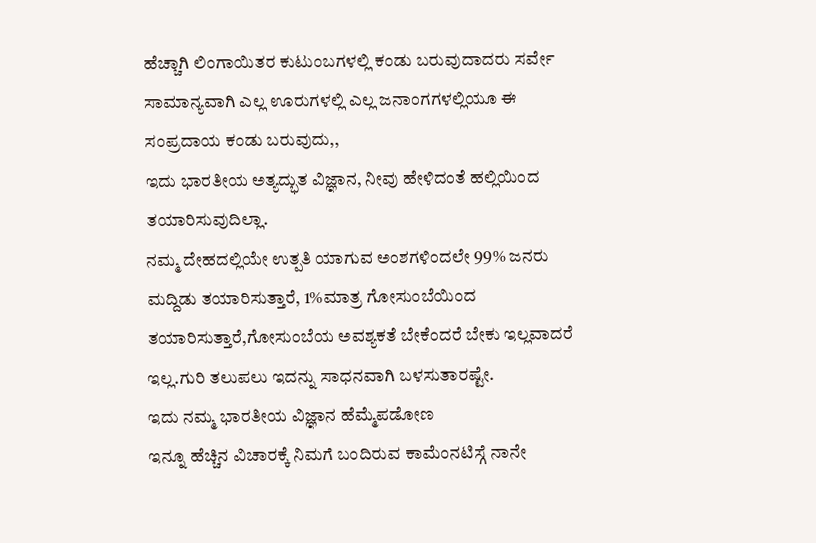ಹೆಚ್ಚಾಗಿ ಲಿಂಗಾಯಿತರ ಕುಟುಂಬಗಳಲ್ಲಿ ಕಂಡು ಬರುವುದಾದರು ಸರ್ವೇ ಸಾಮಾನ್ಯವಾಗಿ ಎಲ್ಲ ಊರುಗಳಲ್ಲಿ ಎಲ್ಲ ಜನಾಂಗಗಳಲ್ಲಿಯೂ ಈ ಸಂಪ್ರದಾಯ ಕಂಡು ಬರುವುದು,,
ಇದು ಭಾರತೀಯ ಅತ್ಯದ್ಭುತ ವಿಜ್ಞಾನ, ನೀವು ಹೇಳಿದಂತೆ ಹಲ್ಲಿಯಿಂದ
ತಯಾರಿಸುವುದಿಲ್ಲಾ.
ನಮ್ಮ ದೇಹದಲ್ಲಿಯೇ ಉತ್ಪತಿ ಯಾಗುವ ಅಂಶಗಳಿಂದಲೇ 99% ಜನರು ಮದ್ದಿಡು ತಯಾರಿಸುತ್ತಾರೆ, 1%ಮಾತ್ರ ಗೋಸುಂಬೆಯಿಂದ ತಯಾರಿಸುತ್ತಾರೆ,ಗೋಸುಂಬೆಯ ಅವಶ್ಯಕತೆ ಬೇಕೆಂದರೆ ಬೇಕು ಇಲ್ಲವಾದರೆ ಇಲ್ಲ.ಗುರಿ ತಲುಪಲು ಇದನ್ನು ಸಾಧನವಾಗಿ ಬಳಸುತಾರಷ್ಟೇ.
ಇದು ನಮ್ಮ ಭಾರತೀಯ ವಿಜ್ಞಾನ ಹೆಮ್ಮೆಪಡೋಣ
ಇನ್ನೂ ಹೆಚ್ಚಿನ ವಿಚಾರಕ್ಕೆ ನಿಮಗೆ ಬಂದಿರುವ ಕಾಮೆಂನಟಿಸ್ಗೆ ನಾನೇ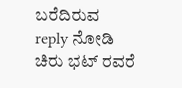ಬರೆದಿರುವ reply ನೋಡಿ
ಚಿರು ಭಟ್ ರವರೆ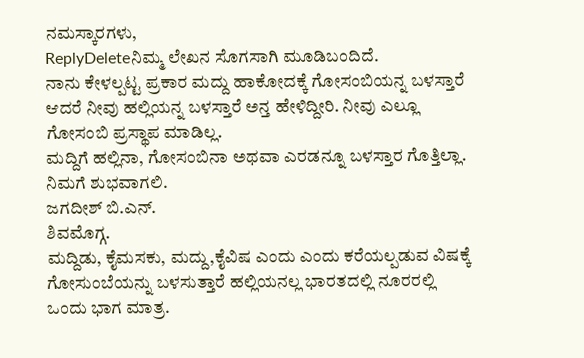ನಮಸ್ಕಾರಗಳು,
ReplyDeleteನಿಮ್ಮ ಲೇಖನ ಸೊಗಸಾಗಿ ಮೂಡಿಬಂದಿದೆ.
ನಾನು ಕೇಳಲ್ಪಟ್ಟ ಪ್ರಕಾರ ಮದ್ದು ಹಾಕೋದಕ್ಕೆ ಗೋಸಂಬಿಯನ್ನ ಬಳಸ್ತಾರೆ ಆದರೆ ನೀವು ಹಲ್ಲಿಯನ್ನ ಬಳಸ್ತಾರೆ ಅನ್ತ ಹೇಳಿದ್ದೀರಿ. ನೀವು ಎಲ್ಲೂ ಗೋಸಂಬಿ ಪ್ರಸ್ಥಾಪ ಮಾಡಿಲ್ಲ.
ಮದ್ದಿಗೆ ಹಲ್ಲಿನಾ, ಗೋಸಂಬಿನಾ ಅಥವಾ ಎರಡನ್ನೂ ಬಳಸ್ತಾರ ಗೊತ್ತಿಲ್ಲಾ.
ನಿಮಗೆ ಶುಭವಾಗಲಿ.
ಜಗದೀಶ್ ಬಿ.ಎನ್.
ಶಿವಮೊಗ್ಗ.
ಮದ್ದಿಡು, ಕೈಮಸಕು, ಮದ್ದು,ಕೈವಿಷ ಎಂದು ಎಂದು ಕರೆಯಲ್ಪಡುವ ವಿಷಕ್ಕೆ ಗೋಸುಂಬೆಯನ್ನು ಬಳಸುತ್ತಾರೆ ಹಲ್ಲಿಯನಲ್ಲ ಭಾರತದಲ್ಲಿ ನೂರರಲ್ಲಿ ಒಂದು ಭಾಗ ಮಾತ್ರ.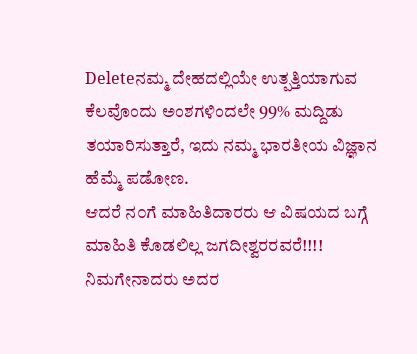Deleteನಮ್ಮ ದೇಹದಲ್ಲಿಯೇ ಉತ್ಪತ್ತಿಯಾಗುವ ಕೆಲವೊಂದು ಅಂಶಗಳಿಂದಲೇ 99% ಮದ್ದಿಡು ತಯಾರಿಸುತ್ತಾರೆ, ಇದು ನಮ್ಮ ಭಾರತೀಯ ವಿಜ್ಞಾನ ಹೆಮ್ಮೆ ಪಡೋಣ.
ಆದರೆ ನ೦ಗೆ ಮಾಹಿತಿದಾರರು ಆ ವಿಷಯದ ಬಗ್ಗೆ ಮಾಹಿತಿ ಕೊಡಲಿಲ್ಲ ಜಗದೀಶ್ವರರವರೆ!!!! ನಿಮಗೇನಾದರು ಅದರ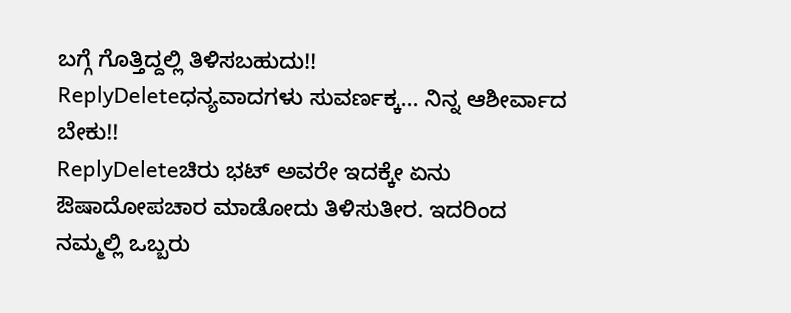ಬಗ್ಗೆ ಗೊತ್ತಿದ್ದಲ್ಲಿ ತಿಳಿಸಬಹುದು!!
ReplyDeleteಧನ್ಯವಾದಗಳು ಸುವರ್ಣಕ್ಕ... ನಿನ್ನ ಆಶೀರ್ವಾದ ಬೇಕು!!
ReplyDeleteಚಿರು ಭಟ್ ಅವರೇ ಇದಕ್ಕೇ ಏನು ಔಷಾದೋಪಚಾರ ಮಾಡೋದು ತಿಳಿಸುತೀರ. ಇದರಿಂದ ನಮ್ಮಲ್ಲಿ ಒಬ್ಬರು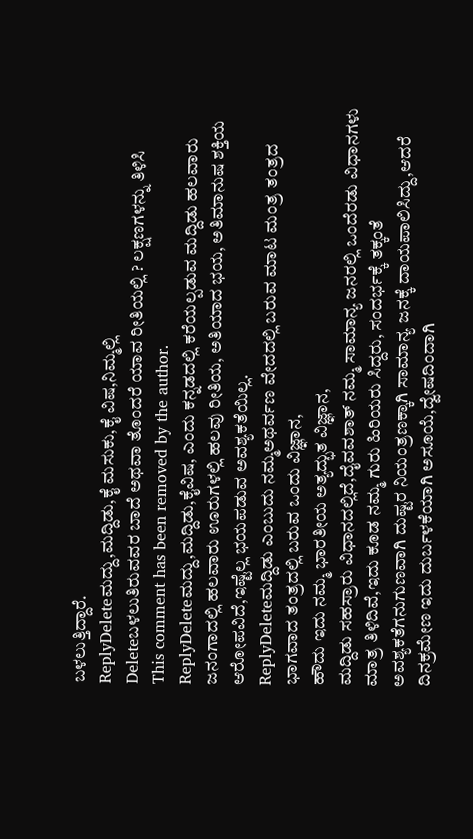ಬಳಲುತ್ತಿದ್ದಾರೆ.
ReplyDeleteಮದ್ದು,ಮದ್ದಿಡು,ಕೈ ಮಸುಕು,ಕೈ ವಿಷ,ನಿಮ್ಮಲ್ಲಿ
Deleteಬಳಲುತಿರುವವರ ಬಾದೆ ಅಥವಾ ತೊಂದರೆ ಯಾವ ರೀತಿಯಲ್ಲಿ ? ಲಕ್ಷಣಗಳನ್ನು ತಿಳಿಸಿ
This comment has been removed by the author.
ReplyDeleteಮದ್ದು,ಮದ್ದಿಡು,ಕೈವಿಷ, ಎಂದು ಕನ್ನಡದಲ್ಲಿ ಕರೆಯಲ್ಪಡುವ ಮದ್ದಿಡು ಹಲವಾರು ಜನಂಗಾದಲ್ಲಿ ಹಲವಾರು ಊರುಗಳಲ್ಲಿ ಹಲವು ರೀತಿಯ, ಅತಿಯಾದ ಭಯ, ಅತಿಮಾನುಷ ಶಕ್ತಿಯ ಆರೋಪವಿದೆ,ಇಷ್ಟೆಲ್ಲ ಭಯಪಡುವ ಅವಶ್ಯಕತೆಯಿಲ್ಲ.
ReplyDeleteಮದ್ದಿಡು ಎಂಬುದು ನಮ್ಮಅಥರ್ವಣ ವೇದದಲ್ಲಿ ಬರುವ ಮಾಟ ಮಂತ್ರ ತಂತ್ರದ ಭಾಗವಾದ ತಂತ್ರದಲ್ಲಿ ಬರುವ ಒಂದು ವಿಜ್ಞಾನ,
ಹೌದು ಇದು ನಮ್ಮ ಭಾರತೀಯ ಅತ್ಯದ್ಭುತ ವಿಜ್ಞಾನ,
ಮದ್ದಿಡು ಸಹಸ್ರಾರು ವಿಧಾನದಲ್ಲಿದೆ,ದೈವವಶಾತ್ ನಮ್ಮ ಸಾಮಾನ್ಯ ಜನರಲ್ಲಿ ಒಂದೆರಡು ವಿಧಾನಗಳು ಮಾತ್ರ ತಿಳಿದಿವೆ,ಇದು ಕೂಡ ನಮ್ಮ ಗುರು ಹಿರಿಯರು ಸಿದ್ದರು, ಸಂದರ್ಭಕ್ಕೆ ತಕ್ಕಂತೆ ಅವಶ್ಯಕತೆಗನುಗುಣವಾಗಿ ದುಷ್ಟರ ನಿಯಂತ್ರಣಕ್ಕಾಗಿ ಸಾಮಾನ್ಯ ಜನಕ್ಕೆ ದಾಯಪಾಲಿಸಿದ್ದು,ಆದರೆ ದಿನಕ್ರಮೇಣ ಇದು ದುರ್ಬಳಕೆಯಾಗಿ ಅಸೂಯೆ,ದ್ವೇಷದಿಂದಾಗಿ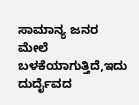ಸಾಮಾನ್ಯ ಜನರ ಮೇಲೆ ಬಳಕೆಯಾಗುತ್ತಿದೆ,ಇದು ದುರ್ದೈವದ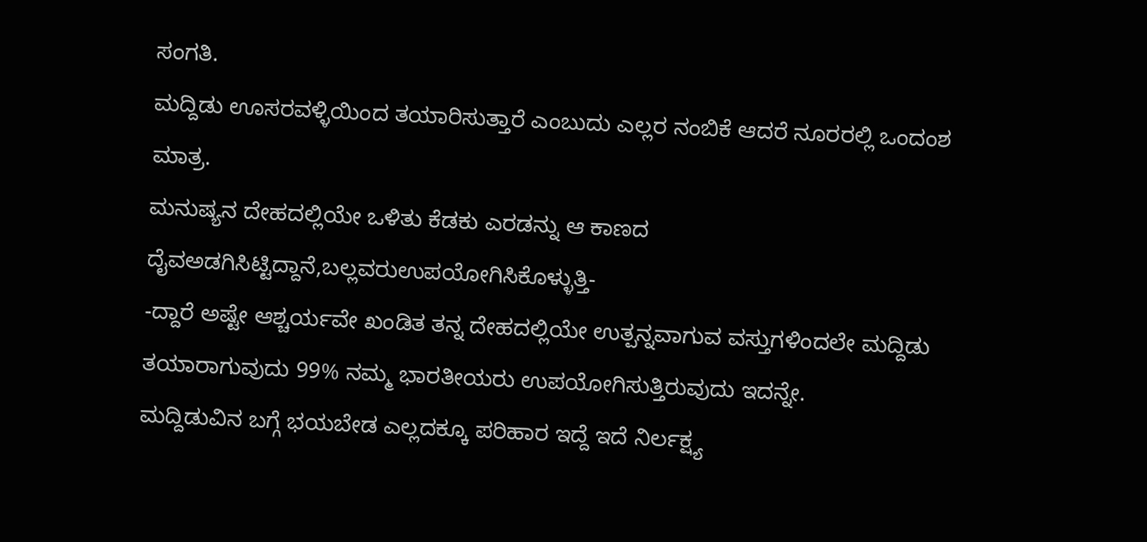ಸಂಗತಿ.
ಮದ್ದಿಡು ಊಸರವಳ್ಳಿಯಿಂದ ತಯಾರಿಸುತ್ತಾರೆ ಎಂಬುದು ಎಲ್ಲರ ನಂಬಿಕೆ ಆದರೆ ನೂರರಲ್ಲಿ ಒಂದಂಶ ಮಾತ್ರ.
ಮನುಷ್ಯನ ದೇಹದಲ್ಲಿಯೇ ಒಳಿತು ಕೆಡಕು ಎರಡನ್ನು ಆ ಕಾಣದ ದೈವಅಡಗಿಸಿಟ್ಟಿದ್ದಾನೆ,ಬಲ್ಲವರುಉಪಯೋಗಿಸಿಕೊಳ್ಳುತ್ತಿ-
-ದ್ದಾರೆ ಅಷ್ಟೇ ಆಶ್ಚರ್ಯವೇ ಖಂಡಿತ ತನ್ನ ದೇಹದಲ್ಲಿಯೇ ಉತ್ಪನ್ನವಾಗುವ ವಸ್ತುಗಳಿಂದಲೇ ಮದ್ದಿಡು ತಯಾರಾಗುವುದು 99% ನಮ್ಮ ಭಾರತೀಯರು ಉಪಯೋಗಿಸುತ್ತಿರುವುದು ಇದನ್ನೇ.
ಮದ್ದಿಡುವಿನ ಬಗ್ಗೆ ಭಯಬೇಡ ಎಲ್ಲದಕ್ಕೂ ಪರಿಹಾರ ಇದ್ದೆ ಇದೆ ನಿರ್ಲಕ್ಷ್ಯ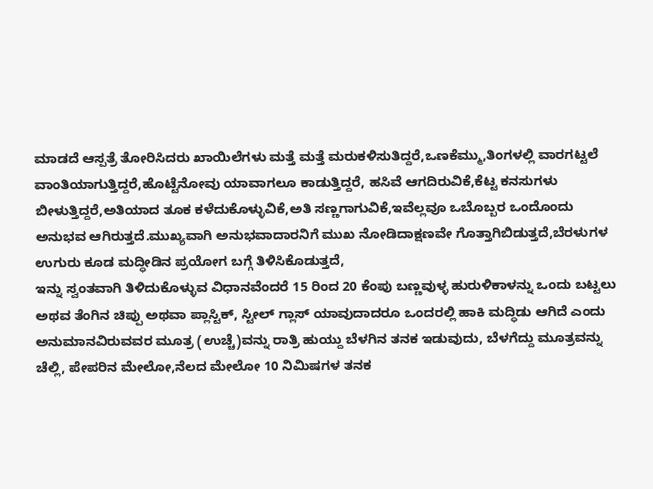ಮಾಡದೆ ಆಸ್ಪತ್ರೆ ತೋರಿಸಿದರು ಖಾಯಿಲೆಗಳು ಮತ್ತೆ ಮತ್ತೆ ಮರುಕಳಿಸುತಿದ್ದರೆ,ಒಣಕೆಮ್ಮು,ತಿಂಗಳಲ್ಲಿ ವಾರಗಟ್ಟಲೆ ವಾಂತಿಯಾಗುತ್ತಿದ್ದರೆ,ಹೊಟ್ಟೆನೋವು ಯಾವಾಗಲೂ ಕಾಡುತ್ತಿದ್ದರೆ, ಹಸಿವೆ ಆಗದಿರುವಿಕೆ,ಕೆಟ್ಟ ಕನಸುಗಳು ಬೀಳುತ್ತಿದ್ದರೆ,ಅತಿಯಾದ ತೂಕ ಕಳೆದುಕೊಳ್ಳುವಿಕೆ,ಅತಿ ಸಣ್ಣಗಾಗುವಿಕೆ,ಇವೆಲ್ಲವೂ ಒಬೊಬ್ಬರ ಒಂದೊಂದು ಅನುಭವ ಆಗಿರುತ್ತದೆ.ಮುಖ್ಯವಾಗಿ ಅನುಭವಾದಾರನಿಗೆ ಮುಖ ನೋಡಿದಾಕ್ಷಣವೇ ಗೊತ್ತಾಗಿಬಿಡುತ್ತದೆ,ಬೆರಳುಗಳ ಉಗುರು ಕೂಡ ಮದ್ಧೀಡಿನ ಪ್ರಯೋಗ ಬಗ್ಗೆ ತಿಳಿಸಿಕೊಡುತ್ತದೆ,
ಇನ್ನು ಸ್ವಂತವಾಗಿ ತಿಳಿದುಕೊಳ್ಳುವ ವಿಧಾನವೆಂದರೆ 15 ರಿಂದ 20 ಕೆಂಪು ಬಣ್ಣವುಳ್ಳ ಹುರುಳಿಕಾಳನ್ನು ಒಂದು ಬಟ್ಟಲು ಅಥವ ತೆಂಗಿನ ಚಿಪ್ಪು ಅಥವಾ ಪ್ಲಾಸ್ಟಿಕ್, ಸ್ಟೀಲ್ ಗ್ಲಾಸ್ ಯಾವುದಾದರೂ ಒಂದರಲ್ಲಿ ಹಾಕಿ ಮದ್ಧಿಡು ಆಗಿದೆ ಎಂದು ಅನುಮಾನವಿರುವವರ ಮೂತ್ರ (ಉಚ್ಚೆ)ವನ್ನು ರಾತ್ರಿ ಹುಯ್ದು ಬೆಳಗಿನ ತನಕ ಇಡುವುದು, ಬೆಳಗೆದ್ದು ಮೂತ್ರವನ್ನು ಚೆಲ್ಲಿ, ಪೇಪರಿನ ಮೇಲೋ,ನೆಲದ ಮೇಲೋ 10 ನಿಮಿಷಗಳ ತನಕ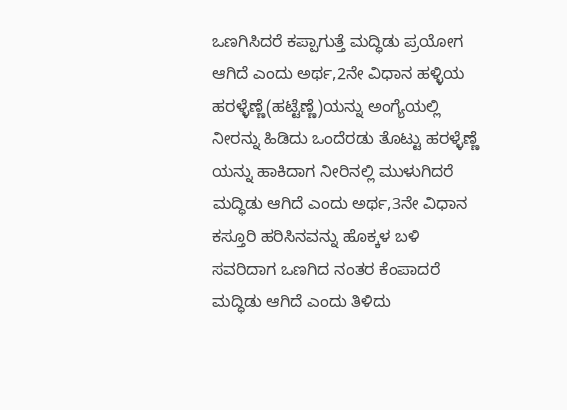ಒಣಗಿಸಿದರೆ ಕಪ್ಪಾಗುತ್ತೆ ಮದ್ಧಿಡು ಪ್ರಯೋಗ ಆಗಿದೆ ಎಂದು ಅರ್ಥ,2ನೇ ವಿಧಾನ ಹಳ್ಳಿಯ ಹರಳ್ಳೆಣ್ಣೆ(ಹಟ್ಟೆಣ್ಣೆ)ಯನ್ನು ಅಂಗ್ಯೆಯಲ್ಲಿ ನೀರನ್ನು ಹಿಡಿದು ಒಂದೆರಡು ತೊಟ್ಟು ಹರಳ್ಳೆಣ್ಣೆ ಯನ್ನು ಹಾಕಿದಾಗ ನೀರಿನಲ್ಲಿ ಮುಳುಗಿದರೆ ಮದ್ಧಿಡು ಆಗಿದೆ ಎಂದು ಅರ್ಥ,3ನೇ ವಿಧಾನ ಕಸ್ತೂರಿ ಹರಿಸಿನವನ್ನು ಹೊಕ್ಕಳ ಬಳಿ ಸವರಿದಾಗ ಒಣಗಿದ ನಂತರ ಕೆಂಪಾದರೆ ಮದ್ಧಿಡು ಆಗಿದೆ ಎಂದು ತಿಳಿದು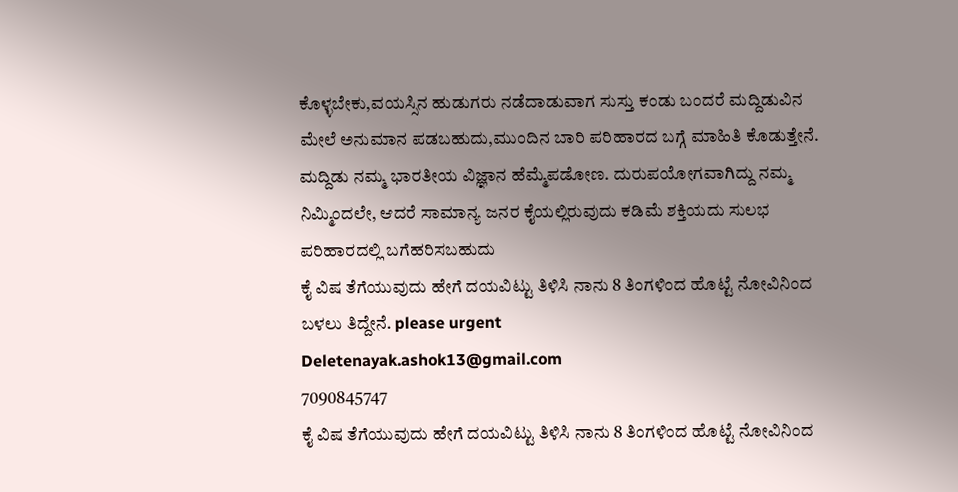ಕೊಳ್ಳಬೇಕು,ವಯಸ್ಸಿನ ಹುಡುಗರು ನಡೆದಾಡುವಾಗ ಸುಸ್ತು ಕಂಡು ಬಂದರೆ ಮದ್ದಿಡುವಿನ ಮೇಲೆ ಅನುಮಾನ ಪಡಬಹುದು,ಮುಂದಿನ ಬಾರಿ ಪರಿಹಾರದ ಬಗ್ಗೆ ಮಾಹಿತಿ ಕೊಡುತ್ತೇನೆ.
ಮದ್ದಿಡು ನಮ್ಮ ಭಾರತೀಯ ವಿಜ್ಞಾನ ಹೆಮ್ಮೆಪಡೋಣ. ದುರುಪಯೋಗವಾಗಿದ್ದು ನಮ್ಮ ನಿಮ್ಮಿಂದಲೇ, ಆದರೆ ಸಾಮಾನ್ಯ ಜನರ ಕೈಯಲ್ಲಿರುವುದು ಕಡಿಮೆ ಶಕ್ತಿಯದು ಸುಲಭ ಪರಿಹಾರದಲ್ಲಿ ಬಗೆಹರಿಸಬಹುದು
ಕೈ ವಿಷ ತೆಗೆಯುವುದು ಹೇಗೆ ದಯವಿಟ್ಟು ತಿಳಿಸಿ ನಾನು 8 ತಿಂಗಳಿಂದ ಹೊಟ್ಟೆ ನೋವಿನಿಂದ ಬಳಲು ತಿದ್ದೇನೆ. please urgent
Deletenayak.ashok13@gmail.com
7090845747
ಕೈ ವಿಷ ತೆಗೆಯುವುದು ಹೇಗೆ ದಯವಿಟ್ಟು ತಿಳಿಸಿ ನಾನು 8 ತಿಂಗಳಿಂದ ಹೊಟ್ಟೆ ನೋವಿನಿಂದ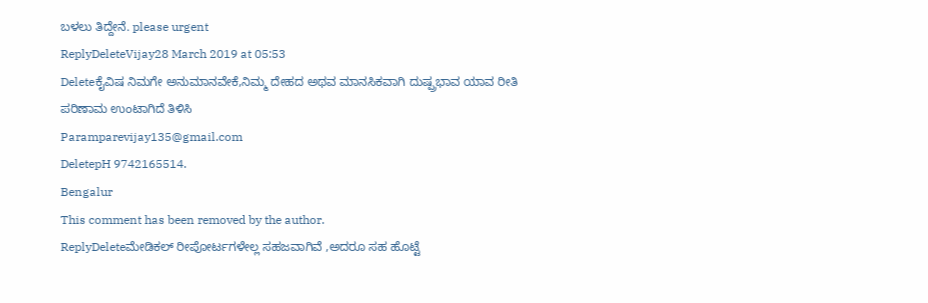ಬಳಲು ತಿದ್ದೇನೆ. please urgent
ReplyDeleteVijay28 March 2019 at 05:53
Deleteಕೈವಿಷ ನಿಮಗೇ ಅನುಮಾನವೇಕೆ,ನಿಮ್ಮ ದೇಹದ ಅಥವ ಮಾನಸಿಕವಾಗಿ ದುಷ್ಪ್ರಭಾವ ಯಾವ ರೀತಿ ಪರಿಣಾಮ ಉಂಟಾಗಿದೆ ತಿಳಿಸಿ
Paramparevijay135@gmail.com
DeletepH 9742165514.
Bengalur
This comment has been removed by the author.
ReplyDeleteಮೇಡಿಕಲ್ ರೀಪೋರ್ಟಗಳೇಲ್ಲ ಸಹಜವಾಗಿವೆ ,ಅದರೂ ಸಹ ಹೊಟ್ಟೆ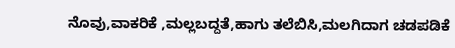ನೊವು,ವಾಕರಿಕೆ ,ಮಲ್ಲಬದ್ದತೆ,ಹಾಗು ತಲೆಬಿಸಿ,ಮಲಗಿದಾಗ ಚಡಪಡಿಕೆ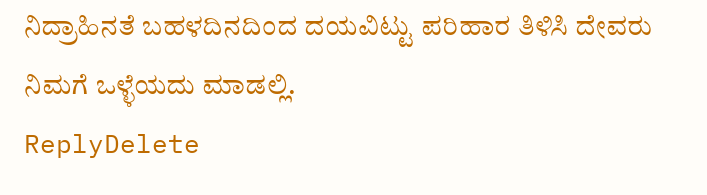ನಿದ್ರಾಹಿನತೆ ಬಹಳದಿನದಿಂದ ದಯವಿಟ್ಟು ಪರಿಹಾರ ತಿಳಿಸಿ ದೇವರು ನಿಮಗೆ ಒಳ್ಳೆಯದು ಮಾಡಲ್ಲಿ.
ReplyDelete